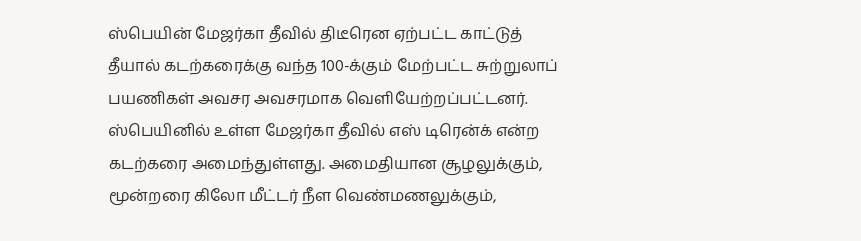ஸ்பெயின் மேஜர்கா தீவில் திடீரென ஏற்பட்ட காட்டுத் தீயால் கடற்கரைக்கு வந்த 100-க்கும் மேற்பட்ட சுற்றுலாப் பயணிகள் அவசர அவசரமாக வெளியேற்றப்பட்டனர்.
ஸ்பெயினில் உள்ள மேஜர்கா தீவில் எஸ் டிரென்க் என்ற கடற்கரை அமைந்துள்ளது. அமைதியான சூழலுக்கும், மூன்றரை கிலோ மீட்டர் நீள வெண்மணலுக்கும்,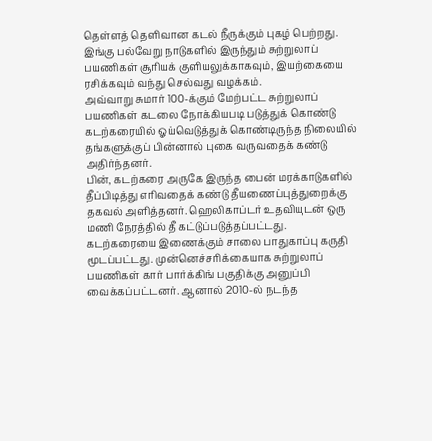தெள்ளத் தெளிவான கடல் நீருக்கும் புகழ் பெற்றது. இங்கு பல்வேறு நாடுகளில் இருந்தும் சுற்றுலாப் பயணிகள் சூரியக் குளியலுக்காகவும், இயற்கையை ரசிக்கவும் வந்து செல்வது வழக்கம்.
அவ்வாறு சுமார் 100-க்கும் மேற்பட்ட சுற்றுலாப் பயணிகள் கடலை நோக்கியபடி படுத்துக் கொண்டு கடற்கரையில் ஓய்வெடுத்துக் கொண்டிருந்த நிலையில் தங்களுக்குப் பின்னால் புகை வருவதைக் கண்டு அதிர்ந்தனர்.
பின், கடற்கரை அருகே இருந்த பைன் மரக்காடுகளில் தீப்பிடித்து எரிவதைக் கண்டு தீயணைப்புத்துறைக்கு தகவல் அளித்தனர். ஹெலிகாப்டர் உதவியுடன் ஒரு மணி நேரத்தில் தீ கட்டுப்படுத்தப்பட்டது.
கடற்கரையை இணைக்கும் சாலை பாதுகாப்பு கருதி மூடப்பட்டது. முன்னெச்சரிக்கையாக சுற்றுலாப் பயணிகள் கார் பார்க்கிங் பகுதிக்கு அனுப்பி வைக்கப்பட்டனர். ஆனால் 2010-ல் நடந்த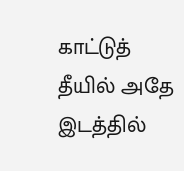காட்டுத் தீயில் அதே இடத்தில்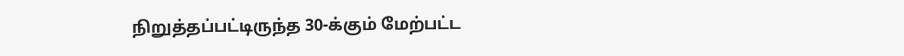நிறுத்தப்பட்டிருந்த 30-க்கும் மேற்பட்ட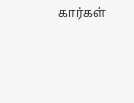கார்கள்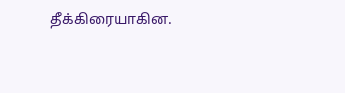தீக்கிரையாகின.